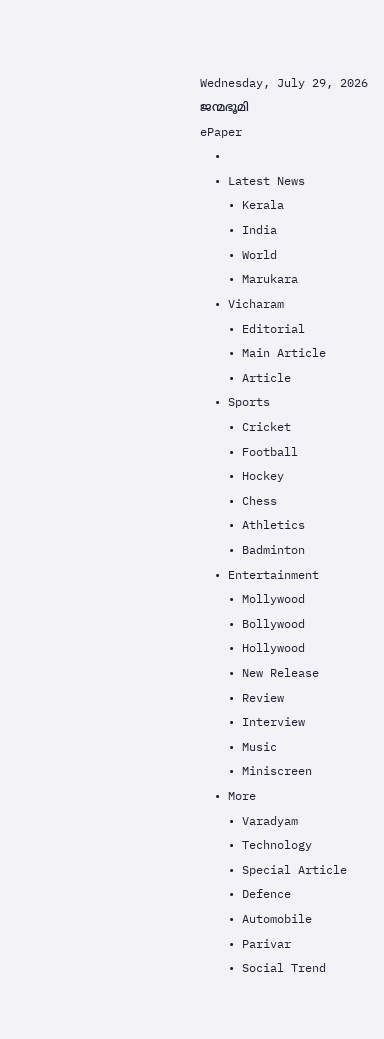Wednesday, July 29, 2026
ജന്മഭൂമി
ePaper
  •
  • Latest News
    • Kerala
    • India
    • World
    • Marukara
  • Vicharam
    • Editorial
    • Main Article
    • Article
  • Sports
    • Cricket
    • Football
    • Hockey
    • Chess
    • Athletics
    • Badminton
  • Entertainment
    • Mollywood
    • Bollywood
    • Hollywood
    • New Release
    • Review
    • Interview
    • Music
    • Miniscreen
  • More
    • Varadyam
    • Technology
    • Special Article
    • Defence
    • Automobile
    • Parivar
    • Social Trend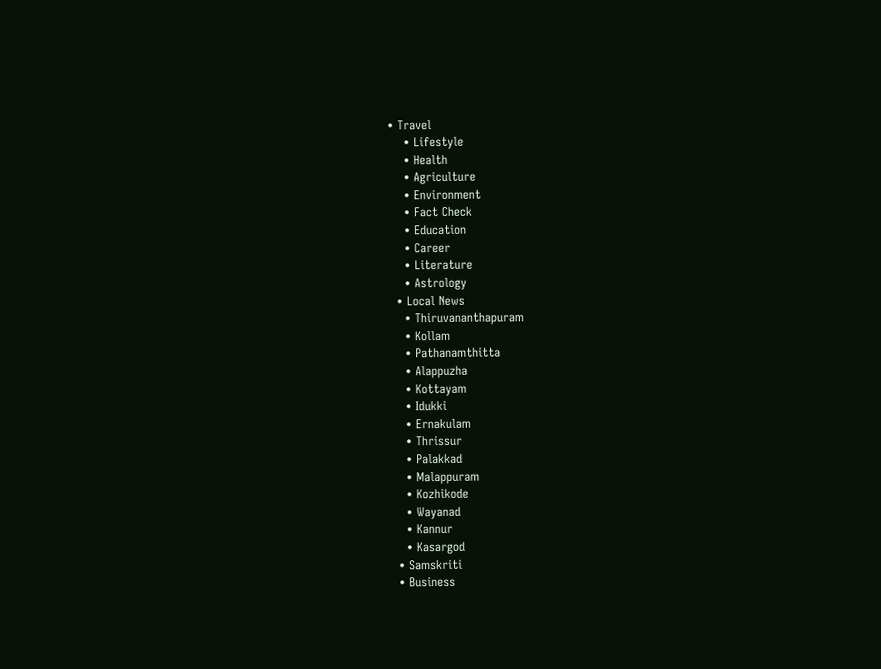• Travel
    • Lifestyle
    • Health
    • Agriculture
    • Environment
    • Fact Check
    • Education
    • Career
    • Literature
    • Astrology
  • Local News
    • Thiruvananthapuram
    • Kollam
    • Pathanamthitta
    • Alappuzha
    • Kottayam
    • Idukki
    • Ernakulam
    • Thrissur
    • Palakkad
    • Malappuram
    • Kozhikode
    • Wayanad
    • Kannur
    • Kasargod
  • Samskriti
  • Business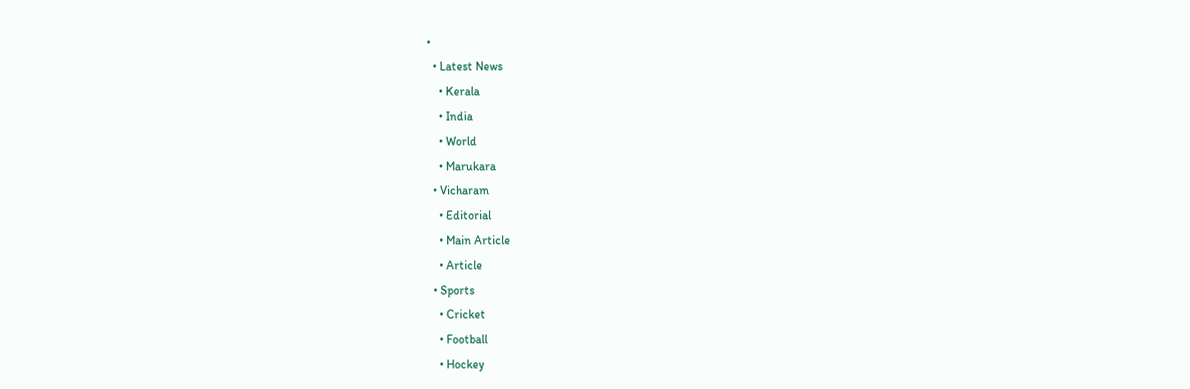•
  • Latest News
    • Kerala
    • India
    • World
    • Marukara
  • Vicharam
    • Editorial
    • Main Article
    • Article
  • Sports
    • Cricket
    • Football
    • Hockey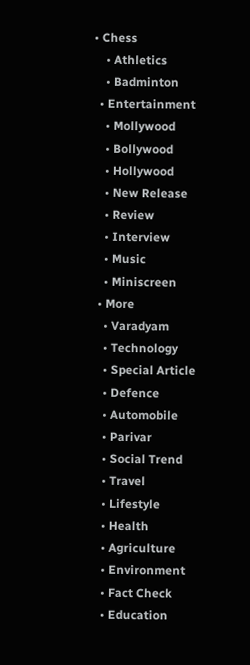• Chess
    • Athletics
    • Badminton
  • Entertainment
    • Mollywood
    • Bollywood
    • Hollywood
    • New Release
    • Review
    • Interview
    • Music
    • Miniscreen
  • More
    • Varadyam
    • Technology
    • Special Article
    • Defence
    • Automobile
    • Parivar
    • Social Trend
    • Travel
    • Lifestyle
    • Health
    • Agriculture
    • Environment
    • Fact Check
    • Education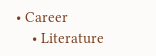• Career
    • Literature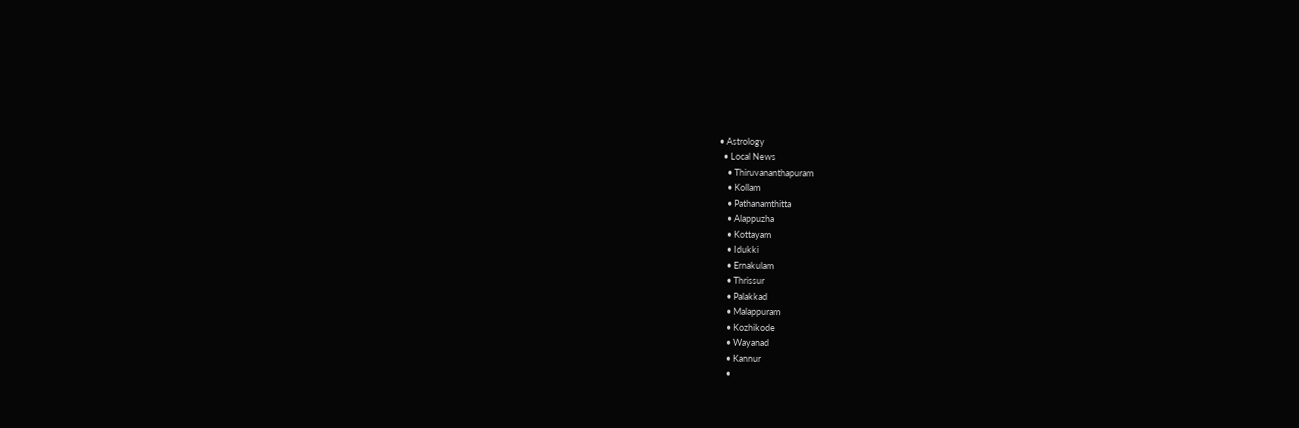• Astrology
  • Local News
    • Thiruvananthapuram
    • Kollam
    • Pathanamthitta
    • Alappuzha
    • Kottayam
    • Idukki
    • Ernakulam
    • Thrissur
    • Palakkad
    • Malappuram
    • Kozhikode
    • Wayanad
    • Kannur
    •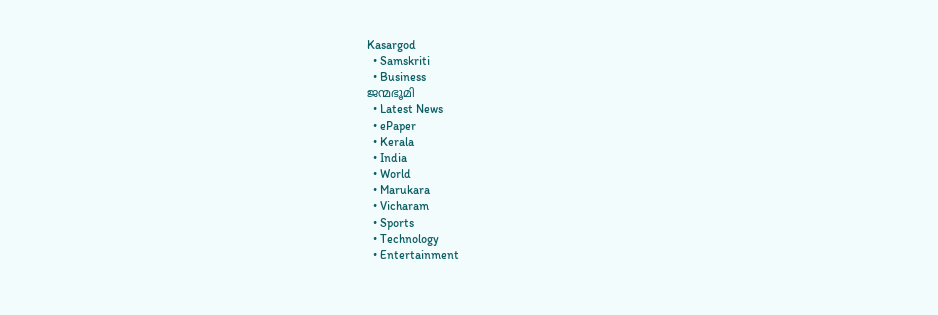Kasargod
  • Samskriti
  • Business
ജന്മഭൂമി
  • Latest News
  • ePaper
  • Kerala
  • India
  • World
  • Marukara
  • Vicharam
  • Sports
  • Technology
  • Entertainment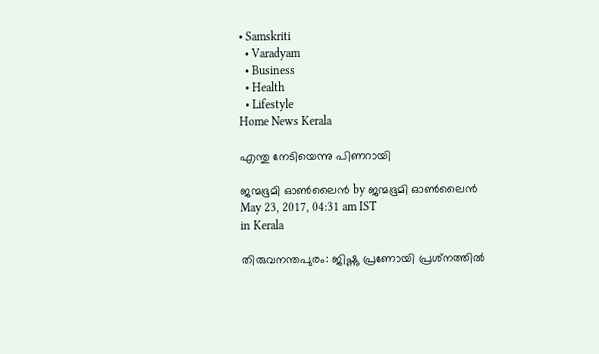• Samskriti
  • Varadyam
  • Business
  • Health
  • Lifestyle
Home News Kerala

എന്തു നേടിയെന്നു പിണറായി

ജന്മഭൂമി ഓണ്‍ലൈന്‍ by ജന്മഭൂമി ഓണ്‍ലൈന്‍
May 23, 2017, 04:31 am IST
in Kerala

തിരുവനന്തപുരം: ജിഷ്ണു പ്രണോയി പ്രശ്‌നത്തില്‍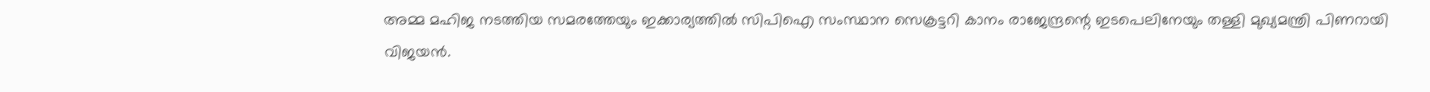അമ്മ മഹിജ നടത്തിയ സമരത്തേയും ഇക്കാര്യത്തില്‍ സിപിഐ സംസ്ഥാന സെക്രട്ടറി കാനം രാജേന്ദ്രന്റെ ഇടപെലിനേയും തള്ളി മുഖ്യമന്ത്രി പിണറായി വിജയന്‍.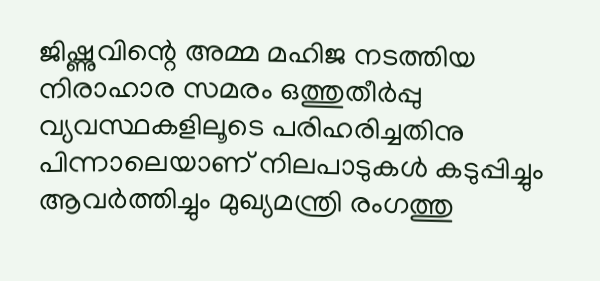ജിഷ്ണുവിന്റെ അമ്മ മഹിജ നടത്തിയ നിരാഹാര സമരം ഒത്തുതീര്‍പ്പു വ്യവസ്ഥകളിലൂടെ പരിഹരിച്ചതിനു പിന്നാലെയാണ് നിലപാടുകള്‍ കടുപ്പിച്ചും ആവര്‍ത്തിച്ചും മുഖ്യമന്ത്രി രംഗത്തു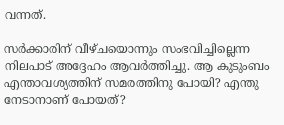വന്നത്.

സര്‍ക്കാരിന് വീഴ്ചയൊന്നും സംഭവിച്ചില്ലെന്ന നിലപാട് അദ്ദേഹം ആവര്‍ത്തിച്ചു. ആ കുടുംബം എന്താവശ്യത്തിന് സമരത്തിനു പോയി? എന്തു നേടാനാണ് പോയത്?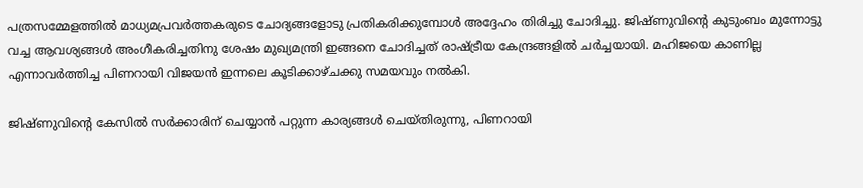പത്രസമ്മേളത്തില്‍ മാധ്യമപ്രവര്‍ത്തകരുടെ ചോദ്യങ്ങളോടു പ്രതികരിക്കുമ്പോള്‍ അദ്ദേഹം തിരിച്ചു ചോദിച്ചു. ജിഷ്ണുവിന്റെ കുടുംബം മുന്നോട്ടു വച്ച ആവശ്യങ്ങള്‍ അംഗീകരിച്ചതിനു ശേഷം മുഖ്യമന്ത്രി ഇങ്ങനെ ചോദിച്ചത് രാഷ്‌ട്രീയ കേന്ദ്രങ്ങളില്‍ ചര്‍ച്ചയായി. മഹിജയെ കാണില്ല എന്നാവര്‍ത്തിച്ച പിണറായി വിജയന്‍ ഇന്നലെ കൂടിക്കാഴ്ചക്കു സമയവും നല്‍കി.

ജിഷ്ണുവിന്റെ കേസില്‍ സര്‍ക്കാരിന് ചെയ്യാന്‍ പറ്റുന്ന കാര്യങ്ങള്‍ ചെയ്തിരുന്നു, പിണറായി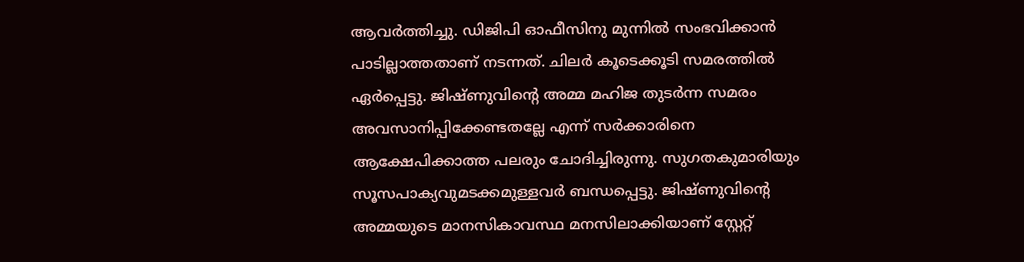ആവര്‍ത്തിച്ചു. ഡിജിപി ഓഫീസിനു മുന്നില്‍ സംഭവിക്കാന്‍ പാടില്ലാത്തതാണ് നടന്നത്. ചിലര്‍ കൂടെക്കൂടി സമരത്തില്‍ ഏര്‍പ്പെട്ടു. ജിഷ്ണുവിന്റെ അമ്മ മഹിജ തുടര്‍ന്ന സമരം അവസാനിപ്പിക്കേണ്ടതല്ലേ എന്ന് സര്‍ക്കാരിനെ ആക്ഷേപിക്കാത്ത പലരും ചോദിച്ചിരുന്നു. സുഗതകുമാരിയും സൂസപാക്യവുമടക്കമുള്ളവര്‍ ബന്ധപ്പെട്ടു. ജിഷ്ണുവിന്റെ അമ്മയുടെ മാനസികാവസ്ഥ മനസിലാക്കിയാണ് സ്റ്റേറ്റ്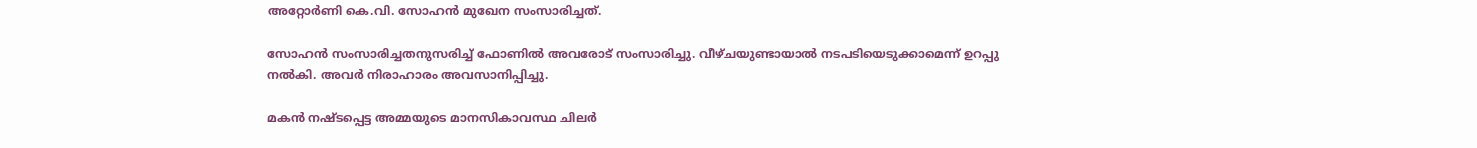അറ്റോര്‍ണി കെ.വി. സോഹന്‍ മുഖേന സംസാരിച്ചത്.

സോഹന്‍ സംസാരിച്ചതനുസരിച്ച് ഫോണില്‍ അവരോട് സംസാരിച്ചു. വീഴ്ചയുണ്ടായാല്‍ നടപടിയെടുക്കാമെന്ന് ഉറപ്പു നല്‍കി. അവര്‍ നിരാഹാരം അവസാനിപ്പിച്ചു.

മകന്‍ നഷ്ടപ്പെട്ട അമ്മയുടെ മാനസികാവസ്ഥ ചിലര്‍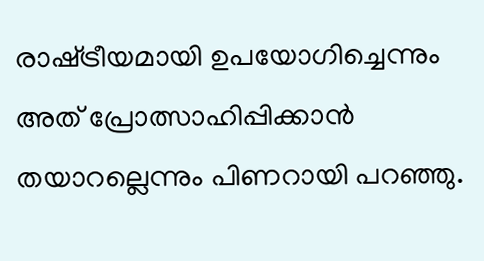രാഷ്‌ട്രീയമായി ഉപയോഗിച്ചെന്നും അത് പ്രോത്സാഹിപ്പിക്കാന്‍ തയാറല്ലെന്നും പിണറായി പറഞ്ഞു.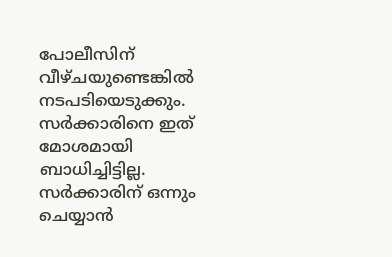പോലീസിന് വീഴ്ചയുണ്ടെങ്കില്‍ നടപടിയെടുക്കും. സര്‍ക്കാരിനെ ഇത് മോശമായി ബാധിച്ചിട്ടില്ല. സര്‍ക്കാരിന് ഒന്നും ചെയ്യാന്‍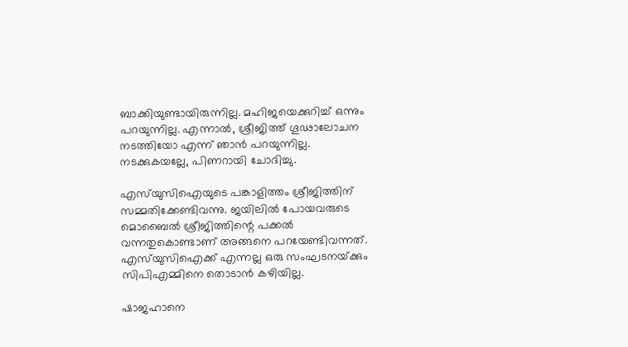ബാക്കിയുണ്ടായിരുന്നില്ല. മഹിജയെക്കുറിച്ച് ഒന്നും പറയുന്നില്ല. എന്നാല്‍, ശ്രീജിത്ത് ഗൂഢാലോചന നടത്തിയോ എന്ന് ഞാന്‍ പറയുന്നില്ല. നടക്കുകയല്ലേ, പിണറായി ചോദിച്ചു.

എസ്‌യുസിഐയുടെ പങ്കാളിത്തം ശ്രീജിത്തിന് സമ്മതിക്കേണ്ടിവന്നു. ജയിലില്‍ പോയവരുടെ മൊബൈല്‍ ശ്രീജിത്തിന്റെ പക്കല്‍ വന്നതുകൊണ്ടാണ് അങ്ങനെ പറയേണ്ടിവന്നത്. എസ്‌യുസിഐക്ക് എന്നല്ല ഒരു സംഘടനയ്‌ക്കും സിപിഎമ്മിനെ തൊടാന്‍ കഴിയില്ല.

ഷാജഹാനെ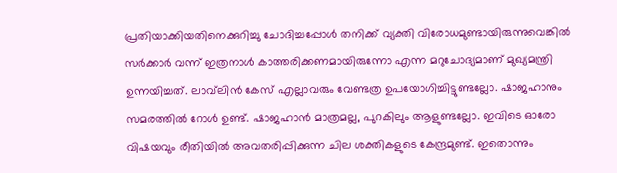പ്രതിയാക്കിയതിനെക്കുറിച്ചു ചോദിച്ചപ്പോള്‍ തനിക്ക് വ്യക്തി വിരോധമുണ്ടായിരുന്നുവെങ്കില്‍ സര്‍ക്കാര്‍ വന്ന് ഇത്രനാള്‍ കാത്തരിക്കണമായിരുന്നോ എന്ന മറുചോദ്യമാണ് മുഖ്യമന്ത്രി ഉന്നയിച്ചത്. ലാവ്‌ലിന്‍ കേസ് എല്ലാവരും വേണ്ടത്ര ഉപയോഗിച്ചിട്ടുണ്ടല്ലോ. ഷാജഹാനും സമരത്തില്‍ റോള്‍ ഉണ്ട്. ഷാജഹാന്‍ മാത്രമല്ല, പുറകിലും ആളുണ്ടല്ലോ. ഇവിടെ ഓരോ വിഷയവും രീതിയില്‍ അവതരിപ്പിക്കുന്ന ചില ശക്തികളുടെ കേന്ദ്രമുണ്ട്. ഇതൊന്നും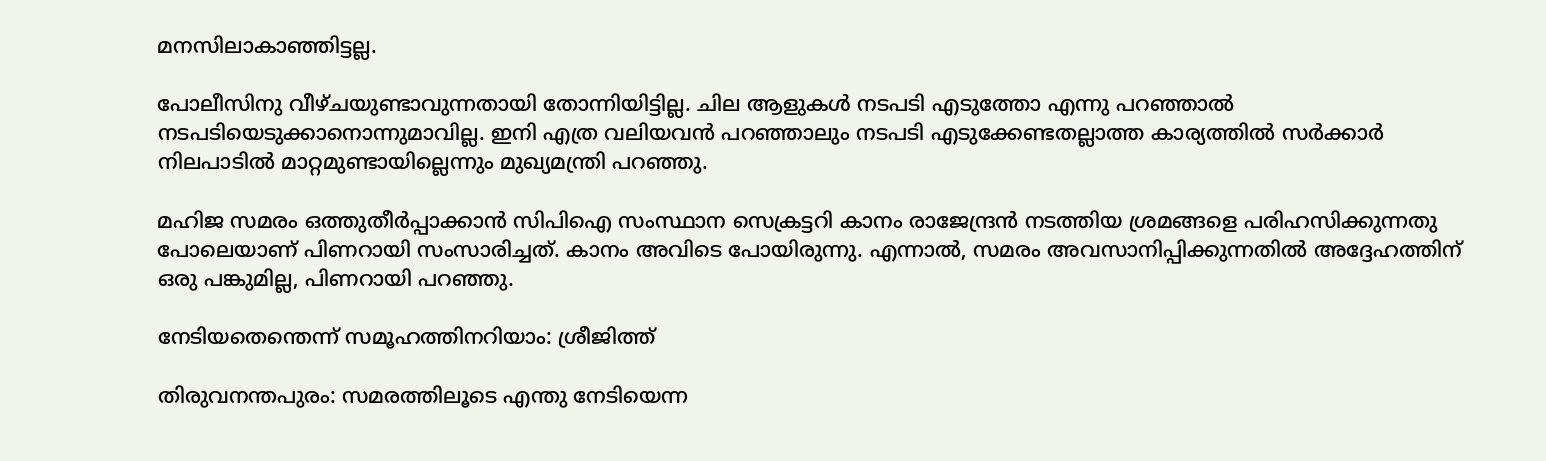മനസിലാകാഞ്ഞിട്ടല്ല.

പോലീസിനു വീഴ്ചയുണ്ടാവുന്നതായി തോന്നിയിട്ടില്ല. ചില ആളുകള്‍ നടപടി എടുത്തോ എന്നു പറഞ്ഞാല്‍ നടപടിയെടുക്കാനൊന്നുമാവില്ല. ഇനി എത്ര വലിയവന്‍ പറഞ്ഞാലും നടപടി എടുക്കേണ്ടതല്ലാത്ത കാര്യത്തില്‍ സര്‍ക്കാര്‍ നിലപാടില്‍ മാറ്റമുണ്ടായില്ലെന്നും മുഖ്യമന്ത്രി പറഞ്ഞു.

മഹിജ സമരം ഒത്തുതീര്‍പ്പാക്കാന്‍ സിപിഐ സംസ്ഥാന സെക്രട്ടറി കാനം രാജേന്ദ്രന്‍ നടത്തിയ ശ്രമങ്ങളെ പരിഹസിക്കുന്നതു പോലെയാണ് പിണറായി സംസാരിച്ചത്. കാനം അവിടെ പോയിരുന്നു. എന്നാല്‍, സമരം അവസാനിപ്പിക്കുന്നതില്‍ അദ്ദേഹത്തിന് ഒരു പങ്കുമില്ല, പിണറായി പറഞ്ഞു.

നേടിയതെന്തെന്ന് സമൂഹത്തിനറിയാം: ശ്രീജിത്ത്

തിരുവനന്തപുരം: സമരത്തിലൂടെ എന്തു നേടിയെന്ന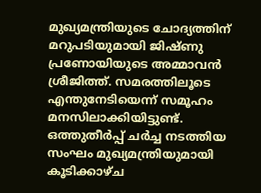മുഖ്യമന്ത്രിയുടെ ചോദ്യത്തിന് മറുപടിയുമായി ജിഷ്ണു പ്രണോയിയുടെ അമ്മാവന്‍ ശ്രീജിത്ത്. സമരത്തിലൂടെ എന്തുനേടിയെന്ന് സമൂഹം മനസിലാക്കിയിട്ടുണ്ട്. ഒത്തുതീര്‍പ്പ് ചര്‍ച്ച നടത്തിയ സംഘം മുഖ്യമന്ത്രിയുമായി കൂടിക്കാഴ്ച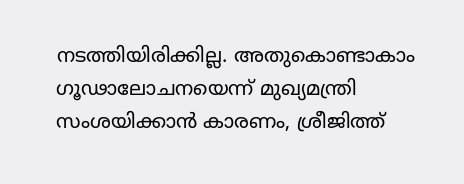നടത്തിയിരിക്കില്ല. അതുകൊണ്ടാകാം ഗൂഢാലോചനയെന്ന് മുഖ്യമന്ത്രി സംശയിക്കാന്‍ കാരണം, ശ്രീജിത്ത്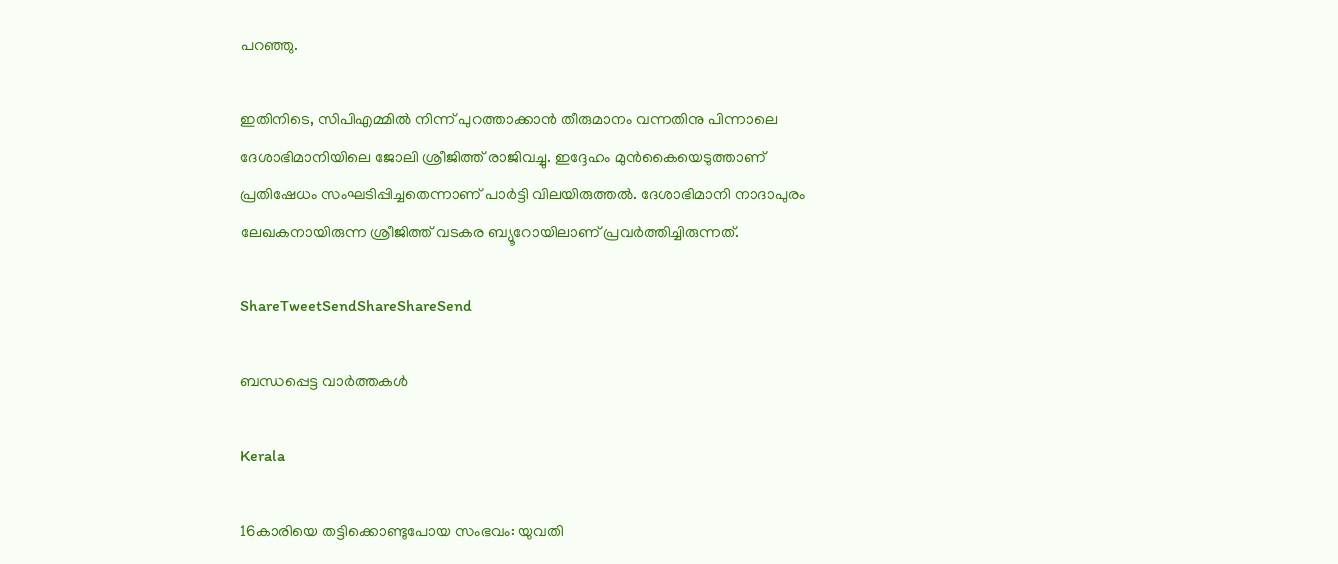പറഞ്ഞു.

ഇതിനിടെ, സിപിഎമ്മില്‍ നിന്ന് പുറത്താക്കാന്‍ തീരുമാനം വന്നതിനു പിന്നാലെ ദേശാഭിമാനിയിലെ ജോലി ശ്രീജിത്ത് രാജിവച്ചു. ഇദ്ദേഹം മുന്‍കൈയെടുത്താണ് പ്രതിഷേധം സംഘടിപ്പിച്ചതെന്നാണ് പാര്‍ട്ടി വിലയിരുത്തല്‍. ദേശാഭിമാനി നാദാപുരം ലേഖകനായിരുന്ന ശ്രീജിത്ത് വടകര ബ്യൂറോയിലാണ് പ്രവര്‍ത്തിച്ചിരുന്നത്.

ShareTweetSendShareShareSend

ബന്ധപ്പെട്ട വാര്‍ത്തകള്‍

Kerala

16കാരിയെ തട്ടിക്കൊണ്ടുപോയ സംഭവം: യുവതി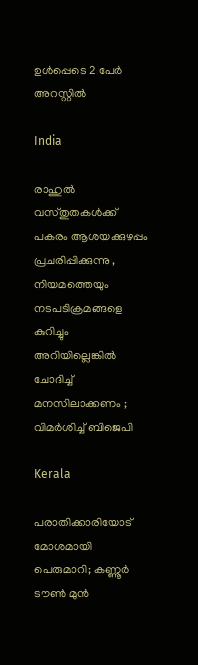ഉള്‍പ്പെടെ 2 പേര്‍ അറസ്റ്റില്‍

India

രാഹുൽ വസ്തുതകൾക്ക് പകരം ആശയക്കുഴപ്പം പ്രചരിപ്പിക്കുന്നു , നിയമത്തെയും നടപടിക്രമങ്ങളെ കുറിച്ചും അറിയില്ലെങ്കിൽ ചോദിച്ച് മനസിലാക്കണം ; വിമർശിച്ച് ബിജെപി

Kerala

പരാതിക്കാരിയോട് മോശമായി പെരുമാറി; കണ്ണൂര്‍ ടൗണ്‍ മുന്‍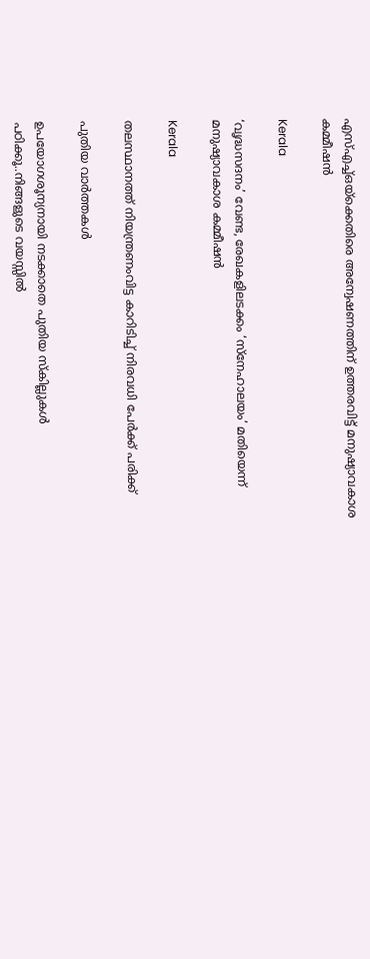എസ്എച്ച്ഒയ്‌ക്കെതിരെ അന്വേഷണത്തിന് ഉത്തരവിട്ട് മനുഷ്യാവകാശ കമ്മീഷന്‍

Kerala

‘വൃദ്ധസദനം’ വേണ്ട, രേഖകളിലടക്കം ‘സ്‌നേഹാലയം’ മതിയെന്ന് മനുഷ്യാവകാശ കമ്മീഷന്‍

Kerala

തലസ്ഥാനത്ത് നിയന്ത്രണംവിട്ട കാറിടിച്ച് നിരവധി പേര്‍ക്ക് പരിക്ക്

പുതിയ വാര്‍ത്തകള്‍

ഉപയോഗശൂന്യനായി നടക്കാതെ പുതിയ സ്കില്ലുകള്‍ പഠിക്കൂ..നിങ്ങളുടെ വയസ്സില്‍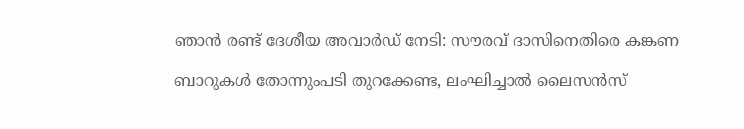ഞാന്‍ രണ്ട് ദേശീയ അവാര്‍ഡ് നേടി: സൗരവ് ദാസിനെതിരെ കങ്കണ

ബാറുകള്‍ തോന്നുംപടി തുറക്കേണ്ട, ലംഘിച്ചാല്‍ ലൈസന്‍സ്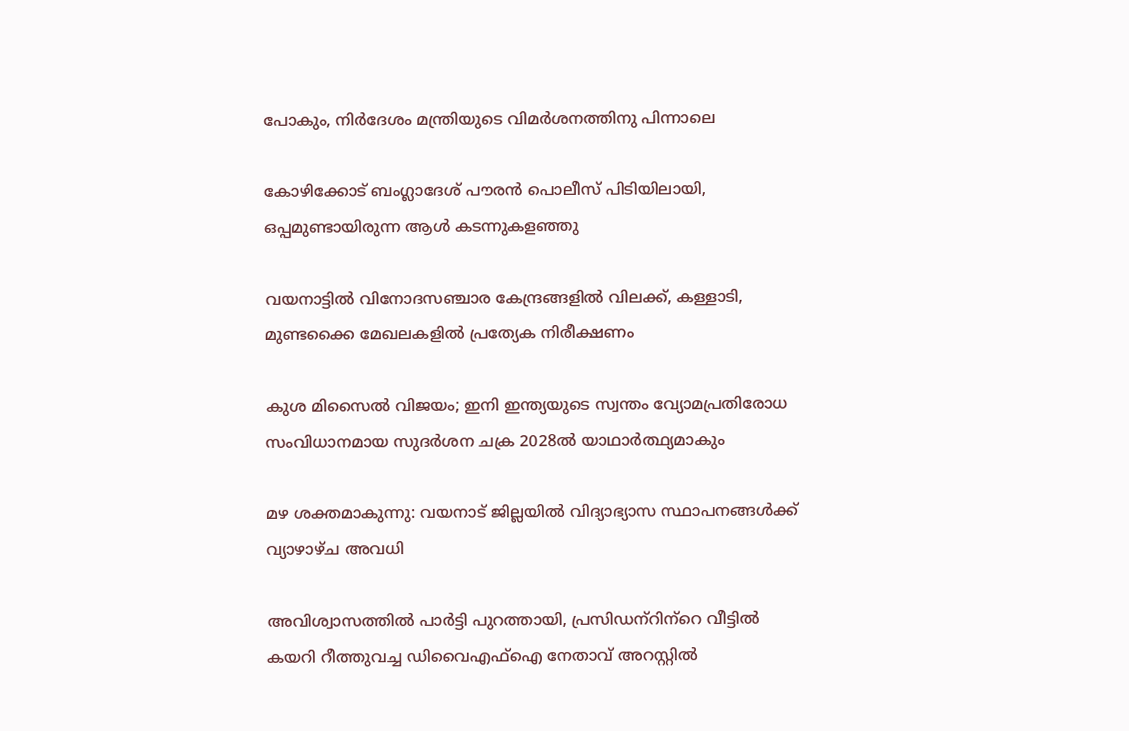പോകും, നിര്‍ദേശം മന്ത്രിയുടെ വിമര്‍ശനത്തിനു പിന്നാലെ

കോഴിക്കോട് ബംഗ്ലാദേശ് പൗരന്‍ പൊലീസ് പിടിയിലായി, ഒപ്പമുണ്ടായിരുന്ന ആള്‍ കടന്നുകളഞ്ഞു

വയനാട്ടില്‍ വിനോദസഞ്ചാര കേന്ദ്രങ്ങളില്‍ വിലക്ക്, കള്ളാടി, മുണ്ടക്കൈ മേഖലകളില്‍ പ്രത്യേക നിരീക്ഷണം

കുശ മിസൈല്‍ വിജയം; ഇനി ഇന്ത്യയുടെ സ്വന്തം വ്യോമപ്രതിരോധ സംവിധാനമായ സുദര്‍ശന ചക്ര 2028ല്‍ യാഥാര്‍ത്ഥ്യമാകും

മഴ ശക്തമാകുന്നു: വയനാട് ജില്ലയില്‍ വിദ്യാഭ്യാസ സ്ഥാപനങ്ങള്‍ക്ക് വ്യാഴാഴ്ച അവധി

അവിശ്വാസത്തില്‍ പാര്‍ട്ടി പുറത്തായി, പ്രസിഡന്‌റിന്‌റെ വീട്ടില്‍ കയറി റീത്തുവച്ച ഡിവൈഎഫ്‌ഐ നേതാവ് അറസ്റ്റില്‍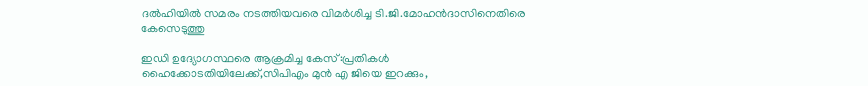ദല്‍ഹിയില്‍ സമരം നടത്തിയവരെ വിമര്‍ശിച്ച ടി.ജി.മോഹന്‍ദാസിനെതിരെ കേസെടുത്തു

ഇഡി ഉദ്യോഗസ്ഥരെ ആക്രമിച്ച കേസ്:പ്രതികള്‍ ഹൈക്കോടതിയിലേക്ക്,സിപിഎം മുന്‍ എ ജിയെ ഇറക്കും,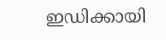ഇഡിക്കായി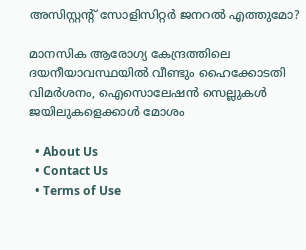അസിസ്റ്റന്റ് സോളിസിറ്റര്‍ ജനറല്‍ എത്തുമോ?

മാനസിക ആരോഗ്യ കേന്ദ്രത്തിലെ ദയനീയാവസ്ഥയില്‍ വീണ്ടും ഹൈക്കോടതി വിമര്‍ശനം, ഐസൊലേഷന്‍ സെല്ലുകള്‍ ജയിലുകളെക്കാള്‍ മോശം

  • About Us
  • Contact Us
  • Terms of Use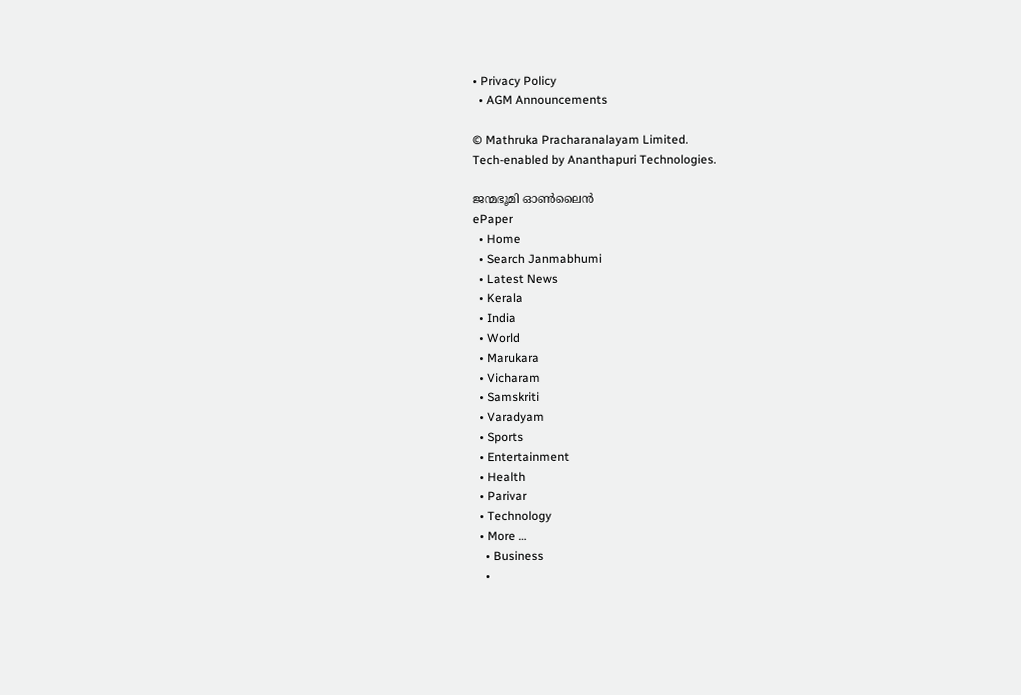• Privacy Policy
  • AGM Announcements

© Mathruka Pracharanalayam Limited.
Tech-enabled by Ananthapuri Technologies.

ജന്മഭൂമി ഓണ്‍ലൈന്‍
ePaper
  • Home
  • Search Janmabhumi
  • Latest News
  • Kerala
  • India
  • World
  • Marukara
  • Vicharam
  • Samskriti
  • Varadyam
  • Sports
  • Entertainment
  • Health
  • Parivar
  • Technology
  • More …
    • Business
    •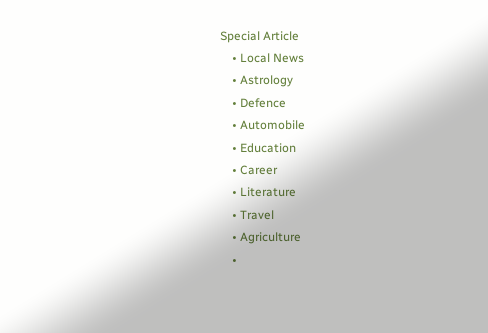Special Article
    • Local News
    • Astrology
    • Defence
    • Automobile
    • Education
    • Career
    • Literature
    • Travel
    • Agriculture
    •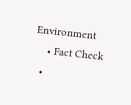Environment
    • Fact Check
  •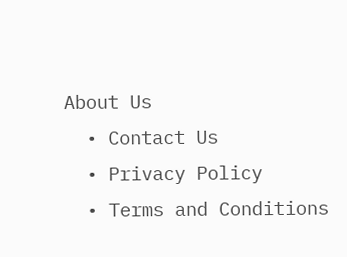About Us
  • Contact Us
  • Privacy Policy
  • Terms and Conditions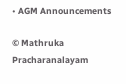• AGM Announcements

© Mathruka Pracharanalayam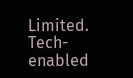Limited.
Tech-enabled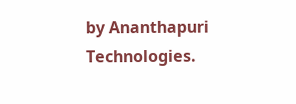by Ananthapuri Technologies.